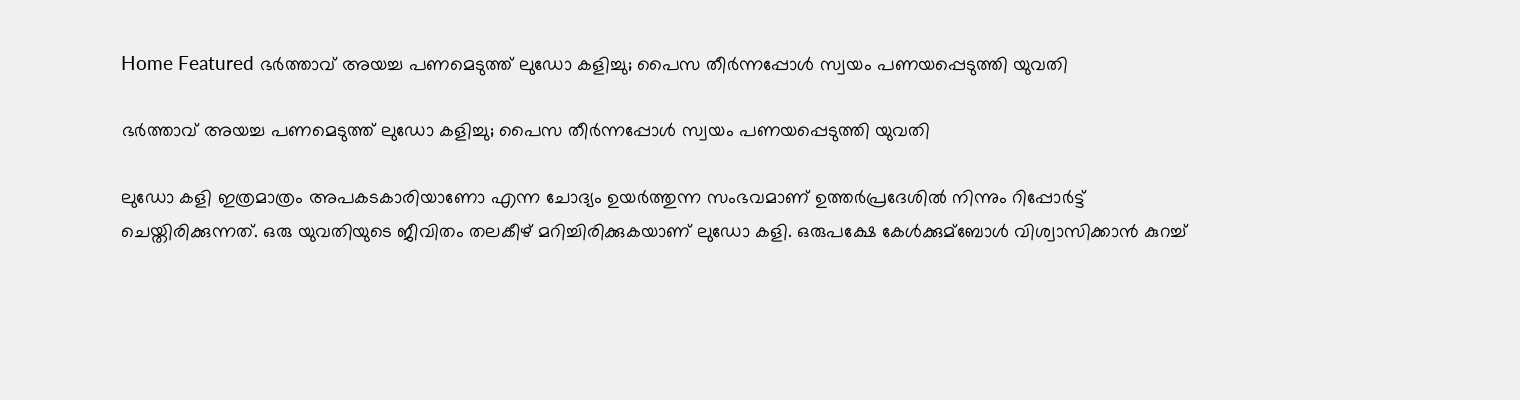Home Featured ഭര്‍ത്താവ് അയച്ച പണമെടുത്ത് ലുഡോ കളിച്ചു; പൈസ തീര്‍ന്നപ്പോള്‍ സ്വയം പണയപ്പെടുത്തി യുവതി

ഭര്‍ത്താവ് അയച്ച പണമെടുത്ത് ലുഡോ കളിച്ചു; പൈസ തീര്‍ന്നപ്പോള്‍ സ്വയം പണയപ്പെടുത്തി യുവതി

ലുഡോ കളി ഇത്രമാത്രം അപകടകാരിയാണോ എന്ന ചോദ്യം ഉയര്‍ത്തുന്ന സംഭവമാണ് ഉത്തര്‍പ്രദേശില്‍ നിന്നും റിപ്പോര്‍ട്ട് ചെയ്തിരിക്കുന്നത്. ഒരു യുവതിയുടെ ജീവിതം തലകീഴ് മറിച്ചിരിക്കുകയാണ് ലുഡോ കളി. ഒരുപക്ഷേ കേള്‍ക്കുമ്ബോള്‍ വിശ്വാസിക്കാന്‍ കുറച്ച്‌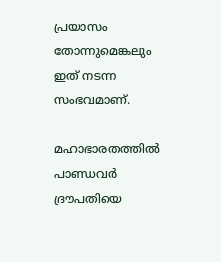പ്രയാസം തോന്നുമെങ്കലും ഇത് നടന്ന സംഭവമാണ്.

മഹാഭാരതത്തില്‍ പാണ്ഡവര്‍ ദ്രൗപതിയെ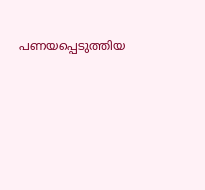പണയപ്പെടുത്തിയ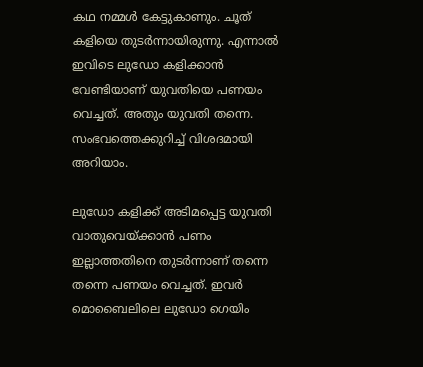കഥ നമ്മള്‍ കേട്ടുകാണും. ചൂത് കളിയെ തുടര്‍ന്നായിരുന്നു. എന്നാല്‍ ഇവിടെ ലുഡോ കളിക്കാന്‍ വേണ്ടിയാണ് യുവതിയെ പണയം വെച്ചത്. അതും യുവതി തന്നെ. സംഭവത്തെക്കുറിച്ച്‌ വിശദമായി അറിയാം.

ലുഡോ കളിക്ക് അടിമപ്പെട്ട യുവതി വാതുവെയ്ക്കാന്‍ പണം ഇല്ലാത്തതിനെ തുടര്‍ന്നാണ് തന്നെ തന്നെ പണയം വെച്ചത്. ഇവര്‍ മൊബൈലിലെ ലുഡോ ഗെയിം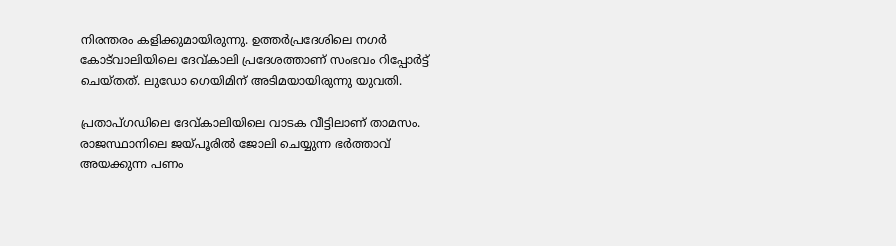നിരന്തരം കളിക്കുമായിരുന്നു. ഉത്തര്‍പ്രദേശിലെ നഗര്‍ കോട്‌വാലിയിലെ ദേവ്കാലി പ്രദേശത്താണ് സംഭവം റിപ്പോര്‍ട്ട് ചെയ്തത്. ലുഡോ ഗെയിമിന് അടിമയായിരുന്നു യുവതി.

പ്രതാപ്ഗഡിലെ ദേവ്കാലിയിലെ വാടക വീട്ടിലാണ് താമസം. രാജസ്ഥാനിലെ ജയ്പൂരില്‍ ജോലി ചെയ്യുന്ന ഭര്‍ത്താവ് അയക്കുന്ന പണം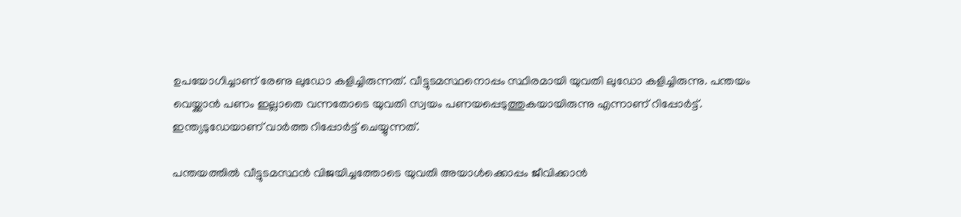ഉപയോഗിച്ചാണ് രേണു ലുഡോ കളിച്ചിരുന്നത്. വീട്ടുടമസ്ഥനൊപ്പം സ്ഥിരമായി യുവതി ലുഡോ കളിച്ചിരുന്നു. പന്തയം വെയ്ക്കാന്‍ പണം ഇല്ലാതെ വന്നതോടെ യുവതി സ്വയം പണയപ്പെടുത്തുകയായിരുന്നു എന്നാണ് റിപ്പോര്‍ട്ട്. ഇന്ത്യടുഡേയാണ് വാര്‍ത്ത റിപ്പോര്‍ട്ട് ചെയ്യുന്നത്.

പന്തയത്തില്‍ വീട്ടുടമസ്ഥന്‍ വിജയിച്ചത്തോടെ യുവതി അയാള്‍ക്കൊപ്പം ജീവിക്കാന്‍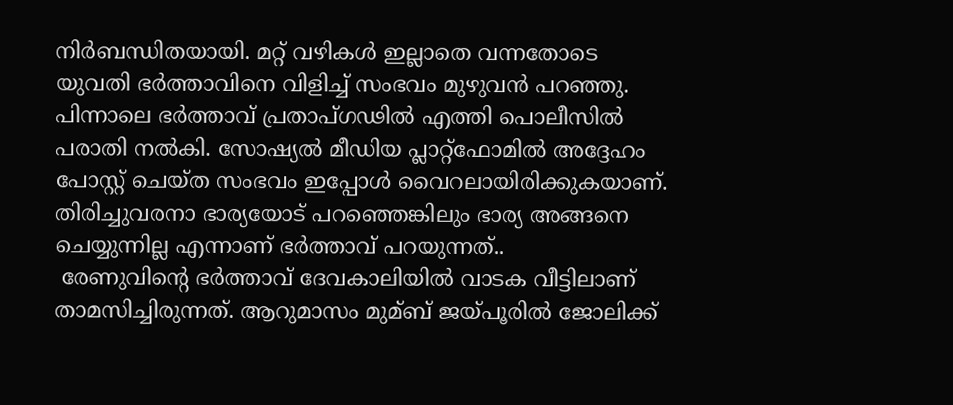നിര്‍ബന്ധിതയായി. മറ്റ് വഴികള്‍ ഇല്ലാതെ വന്നതോടെ യുവതി ഭര്‍ത്താവിനെ വിളിച്ച്‌ സംഭവം മുഴുവന്‍ പറഞ്ഞു. പിന്നാലെ ഭര്‍ത്താവ് പ്രതാപ്ഗഢില്‍ എത്തി പൊലീസില്‍ പരാതി നല്‍കി. സോഷ്യല്‍ മീഡിയ പ്ലാറ്റ്‌ഫോമില്‍ അദ്ദേഹം പോസ്റ്റ് ചെയ്ത സംഭവം ഇപ്പോള്‍ വൈറലായിരിക്കുകയാണ്. തിരിച്ചുവരനാ‍ ഭാര്യയോട് പറഞ്ഞെങ്കിലും ഭാര്യ അങ്ങനെ ചെയ്യുന്നില്ല എന്നാണ് ഭര്‍ത്താവ് പറയുന്നത്..
 രേണുവിന്റെ ഭര്‍ത്താവ് ദേവകാലിയില്‍ വാടക വീട്ടിലാണ് താമസിച്ചിരുന്നത്. ആറുമാസം മുമ്ബ് ജയ്പൂരില്‍ ജോലിക്ക്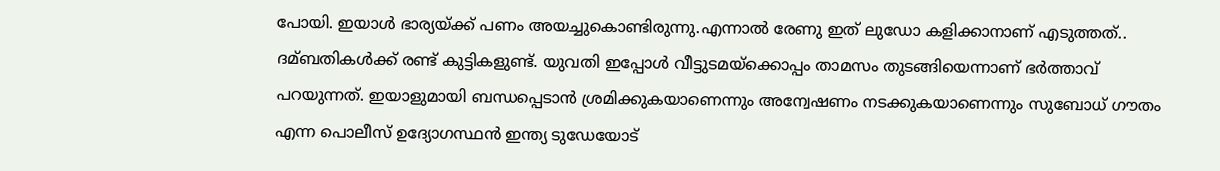പോയി. ഇയാള്‍ ഭാര്യയ്ക്ക് പണം അയച്ചുകൊണ്ടിരുന്നു.എന്നാല്‍ രേണു ഇത് ലുഡോ കളിക്കാനാണ് എടുത്തത്.. ദമ്ബതികള്‍ക്ക് രണ്ട് കുട്ടികളുണ്ട്. യുവതി ഇപ്പോള്‍ വീട്ടുടമയ്‌ക്കൊപ്പം താമസം തുടങ്ങിയെന്നാണ് ഭര്‍ത്താവ് പറയുന്നത്. ഇയാളുമായി ബന്ധപ്പെടാന്‍ ശ്രമിക്കുകയാണെന്നും അന്വേഷണം നടക്കുകയാണെന്നും സുബോധ് ഗൗതം എന്ന പൊലീസ് ഉദ്യോഗസ്ഥന്‍ ഇന്ത്യ ടുഡേയോട്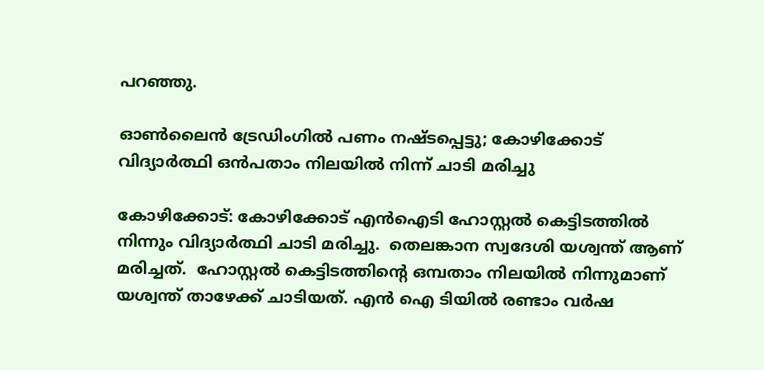പറഞ്ഞു.

ഓൺലൈൻ ട്രേഡിംഗില്‍ പണം നഷ്ടപ്പെട്ടു; കോഴിക്കോട് വിദ്യാർത്ഥി ഒന്‍പതാം നിലയില്‍ നിന്ന് ചാടി മരിച്ചു

കോഴിക്കോട്: കോഴിക്കോട് എൻഐടി ഹോസ്റ്റൽ കെട്ടിടത്തിൽ നിന്നും വിദ്യാർത്ഥി ചാടി മരിച്ചു.  തെലങ്കാന സ്വദേശി യശ്വന്ത് ആണ് മരിച്ചത്.  ഹോസ്റ്റൽ കെട്ടിടത്തിന്റെ ഒമ്പതാം നിലയിൽ നിന്നുമാണ് യശ്വന്ത് താഴേക്ക് ചാടിയത്. എൻ ഐ ടിയില്‍ രണ്ടാം വർഷ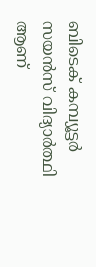ബിടെക് കമ്പ്യൂട്ടർ സയൻസ് വിദ്യാർത്ഥി ആണ്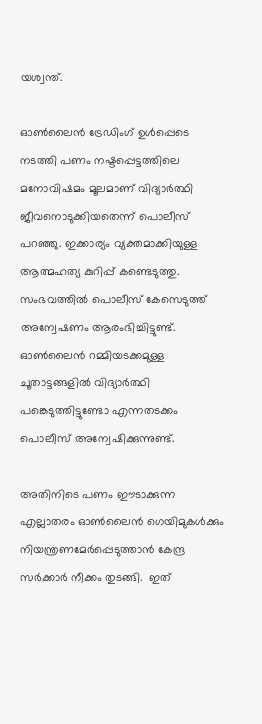യശ്വന്ത്.

ഓൺലൈൻ ട്രേഡിംഗ് ഉൾപ്പെടെ നടത്തി പണം നഷ്ടപ്പെട്ടത്തിലെ മനോവിഷമം മൂലമാണ് വിദ്യാര്‍ത്ഥി ജീവനൊടുക്കിയതെന്ന് പൊലീസ് പറഞ്ഞു. ഇക്കാര്യം വ്യക്തമാക്കിയുള്ള ആത്മഹത്യ കുറിപ്പ് കണ്ടെടുത്തു. സംഭവത്തില്‍ പൊലീസ് കേസെടുത്ത് അന്വേഷണം ആരംഭിച്ചിട്ടുണ്ട്. ഓണ്‍ലൈന്‍ റമ്മിയടക്കമുള്ള ചൂതാട്ടങ്ങളില്‍ വിദ്യാര്‍ത്ഥി പങ്കെടുത്തിട്ടുണ്ടോ എന്നതടക്കം പൊലീസ് അന്വേഷിക്കുന്നുണ്ട്.

അതിനിടെ പണം ഈടാക്കുന്ന എല്ലാതരം ഓൺലൈൻ ഗെയിമുകൾക്കും നിയന്ത്രണമേർപ്പെടുത്താൻ കേന്ദ്ര സര്‍ക്കാര്‍ നീക്കം തുടങ്ങി.  ഇത്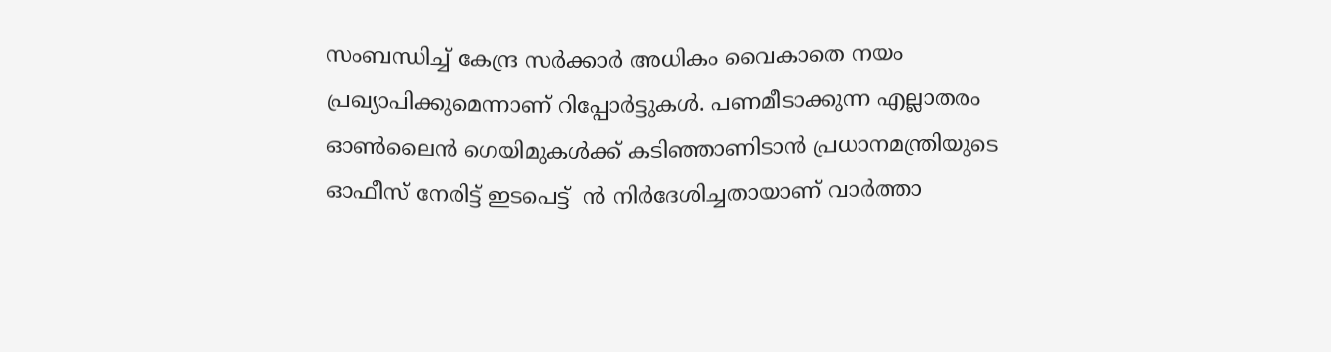സംബന്ധിച്ച് കേന്ദ്ര സർക്കാർ അധികം വൈകാതെ നയം പ്രഖ്യാപിക്കുമെന്നാണ് റിപ്പോര്‍ട്ടുകള്‍. പണമീടാക്കുന്ന എല്ലാതരം ഓൺലൈൻ ഗെയിമുകള്‍ക്ക് കടിഞ്ഞാണിടാന്‍ പ്രധാനമന്ത്രിയുടെ ഓഫീസ് നേരിട്ട് ഇടപെട്ട്  ൻ നി‌ർദേശിച്ചതായാണ് വാർത്താ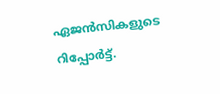ഏജൻസികളുടെ റിപ്പോ‌ർട്ട്.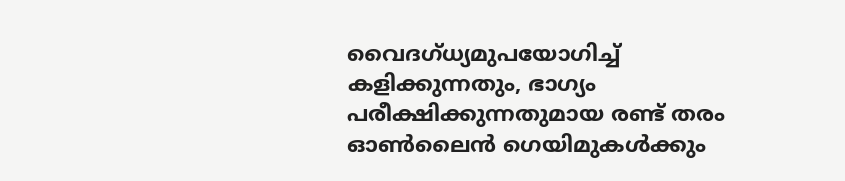വൈദഗ്ധ്യമുപയോഗിച്ച് കളിക്കുന്നതും, ഭാഗ്യം പരീക്ഷിക്കുന്നതുമായ രണ്ട് തരം ഓൺലൈൻ ഗെയിമുകൾക്കും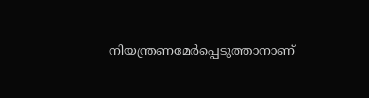നിയന്ത്രണമേർപ്പെടുത്താനാണ്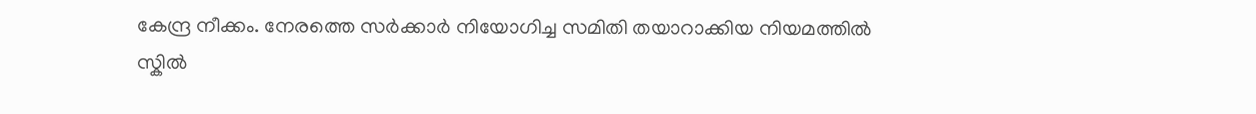കേന്ദ്ര നീക്കം. നേരത്തെ സർക്കാർ നിയോഗിച്ച സമിതി തയാറാക്കിയ നിയമത്തിൽ സ്കില്‍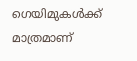ഗെയിമുകൾക്ക് മാത്രമാണ്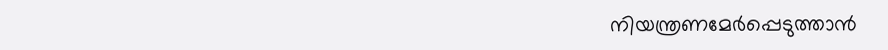നിയന്ത്രണമേർപ്പെടുത്താൻ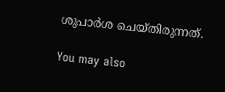ശുപാർശ ചെയ്തിരുന്നത്.

You may also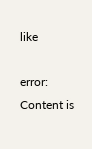like

error: Content is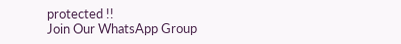protected !!
Join Our WhatsApp Group